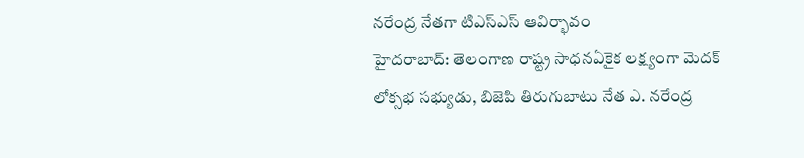నరేంద్ర నేతగా టిఎస్ఎస్ ఆవిర్భావం
హైదరాబాద్: తెలంగాణ రాష్ట్ర సాధనఏకైక లక్ష్యంగా మెదక్ లోక్సభ సభ్యుడు, బిజెపి తిరుగుబాటు నేత ఎ. నరేంద్ర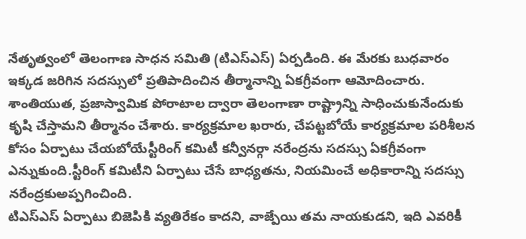నేతృత్వంలో తెలంగాణ సాధన సమితి (టిఎస్ఎస్) ఏర్పడింది. ఈ మేరకు బుధవారం ఇక్కడ జరిగిన సదస్సులో ప్రతిపాదించిన తీర్మానాన్ని ఏకగ్రీవంగా ఆమోదించారు. శాంతియుత, ప్రజాస్వామిక పోరాటాల ద్వారా తెలంగాణా రాష్ట్రాన్ని సాధించుకునేందుకు కృషి చేస్తామని తీర్మానం చేశారు. కార్యక్రమాల ఖరారు, చేపట్టబోయే కార్యక్రమాల పరిశీలన కోసం ఏర్పాటు చేయబోయేస్టీరింగ్ కమిటీ కన్వీనర్గా నరేంద్రను సదస్సు ఏకగ్రీవంగా ఎన్నుకుంది.స్టీరింగ్ కమిటీని ఏర్పాటు చేసే బాధ్యతను, నియమించే అధికారాన్ని సదస్సు నరేంద్రకుఅప్పగించింది.
టిఎస్ఎస్ ఏర్పాటు బిజెపికి వ్యతిరేకం కాదని, వాజ్పేయి తమ నాయకుడని, ఇది ఎవరికీ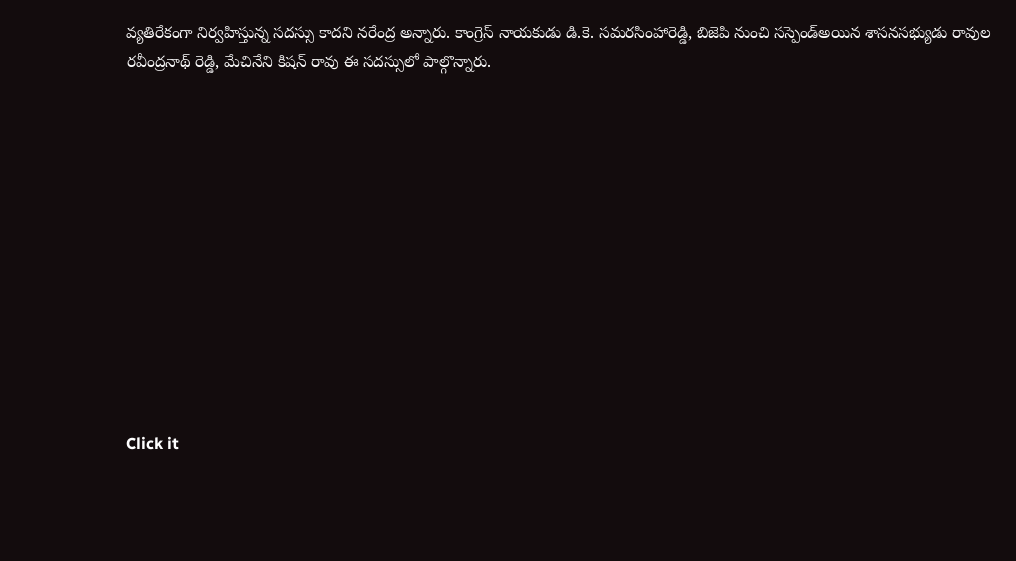వ్యతిరేకంగా నిర్వహిస్తున్న సదస్సు కాదని నరేంద్ర అన్నారు. కాంగ్రెస్ నాయకుడు డి.కె. సమరసింహారెడ్డి, బిజెపి నుంచి సస్పెండ్అయిన శాసనసభ్యుడు రావుల రవీంద్రనాథ్ రెడ్డి, మేచినేని కిషన్ రావు ఈ సదస్సులో పాల్గొన్నారు.












Click it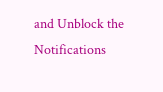and Unblock the Notifications